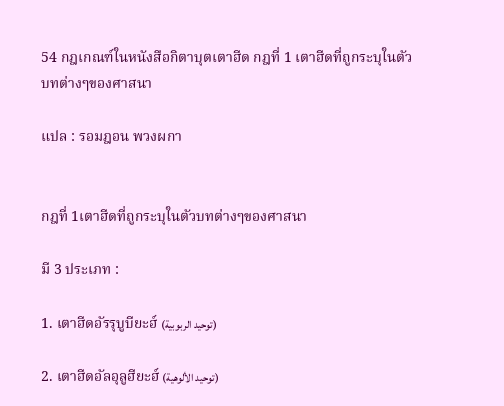54 กฎเกณฑ์ในหนังสือกิตาบุตเตาฮีด กฎที่ 1 เตาฮีดที่ถูกระบุในตัวบทต่างๆของศาสนา

แปล : รอมฎอน พวงผกา


กฎที่ 1เตาฮีดที่ถูกระบุในตัวบทต่างๆของศาสนา

มี 3 ประเภท :

1. เตาฮีดอัรรุบูบียะฮ์ (توحيد الربوبية)

2. เตาฮีดอัลอุลูฮียะฮ์ (توحيد الألوهية)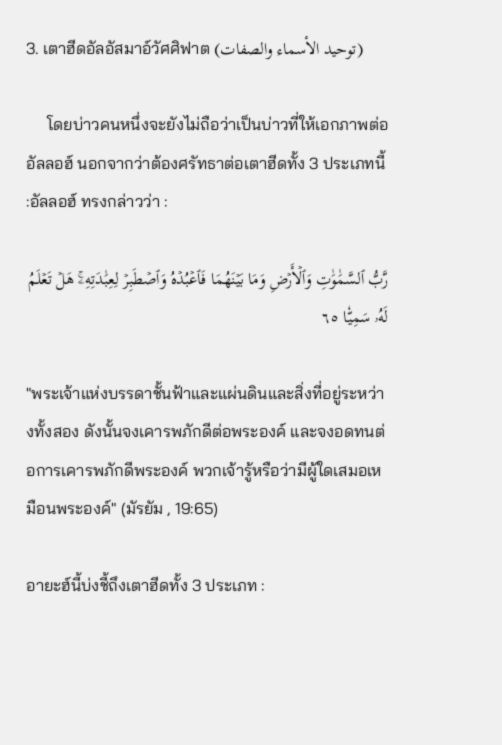3. เตาฮีดอัลอัสมาอ์วัศศิฟาต (توحيد الأسماء والصفات)

     โดยบ่าวคนหนึ่งจะยังไม่ถือว่าเป็นบ่าวที่ให้เอกภาพต่ออัลลอฮ์ นอกจากว่าต้องศรัทธาต่อเตาฮีดทั้ง 3 ประเภทนี้ :อัลลอฮ์ ทรงกล่าวว่า :

رَّبُّ ٱلسَّمَٰوَٰتِ وَٱلۡأَرۡضِ وَمَا بَيۡنَهُمَا فَٱعۡبُدۡهُ وَٱصۡطَبِرۡ لِعِبَٰدَتِهِۦۚ هَلۡ تَعۡلَمُ لَهُۥ سَمِيّٗا ٦٥

"พระเจ้าแห่งบรรดาชั้นฟ้าและแผ่นดินและสิ่งที่อยู่ระหว่างทั้งสอง ดังนั้นจงเคารพภักดีต่อพระองค์ และจงอดทนต่อการเคารพภักดีพระองค์ พวกเจ้ารู้หรือว่ามีผู้ใดเสมอเหมือนพระองค์" (มัรยัม , 19:65)

อายะฮ์นี้บ่งชี้ถึงเตาฮีดทั้ง 3 ประเภท :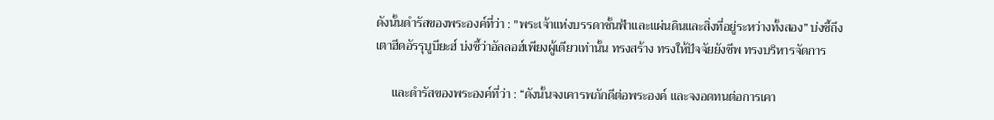ดังนั้นดำรัสของพระองค์ที่ว่า : "พระเจ้าแห่งบรรดาชั้นฟ้าและแผ่นดินและสิ่งที่อยู่ระหว่างทั้งสอง” บ่งชี้ถึงเตาฮีดอัรรุบูบียะฮ์ บ่งชี้ว่าอัลลอฮ์เพียงผู้เดียวเท่านั้น ทรงสร้าง ทรงให้ปัจจัยยังชีพ ทรงบริหารจัดการ

     และดำรัสของพระองค์ที่ว่า : “ดังนั้นจงเคารพภักดีต่อพระองค์ และจงอดทนต่อการเคา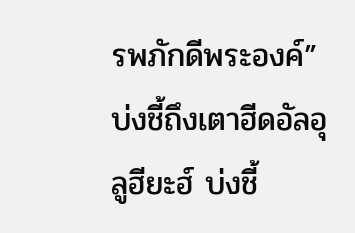รพภักดีพระองค์” บ่งชี้ถึงเตาฮีดอัลอุลูฮียะฮ์ บ่งชี้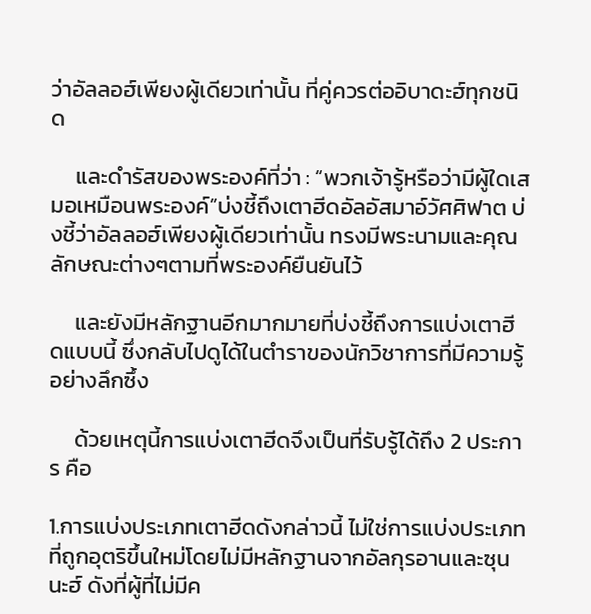ว่าอัลลอฮ์เพียงผู้เดียวเท่านั้น ที่คู่ควรต่ออิบาดะฮ์ทุกชนิด

     และดำรัสของพระองค์ที่ว่า : “พวกเจ้ารู้หรือว่ามีผู้ใดเสมอเหมือนพระองค์”บ่งชี้ถึงเตาฮีดอัลอัสมาอ์วัศศิฟาต บ่งชี้ว่าอัลลอฮ์เพียงผู้เดียวเท่านั้น ทรงมีพระนามและคุณลักษณะต่างๆตามที่พระองค์ยืนยันไว้

     และยังมีหลักฐานอีกมากมายที่บ่งชี้ถึงการแบ่งเตาฮีดแบบนี้ ซึ่งกลับไปดูได้ในตำราของนักวิชาการที่มีความรู้อย่างลึกซึ้ง

     ด้วยเหตุนี้การแบ่งเตาฮีดจึงเป็นที่รับรู้ได้ถึง 2 ประการ คือ

1.การแบ่งประเภทเตาฮีดดังกล่าวนี้ ไม่ใช่การแบ่งประเภทที่ถูกอุตริขึ้นใหม่โดยไม่มีหลักฐานจากอัลกุรอานและซุนนะฮ์ ดังที่ผู้ที่ไม่มีค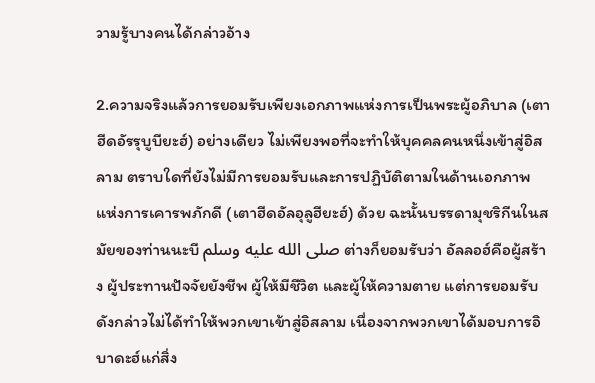วามรู้บางคนได้กล่าวอ้าง

2.ความจริงแล้วการยอมรับเพียงเอกภาพแห่งการเป็นพระผู้อภิบาล (เตาฮีดอัรรุบูบียะฮ์) อย่างเดียว ไม่เพียงพอที่จะทำให้บุคคลคนหนึ่งเข้าสู่อิสลาม ตราบใดที่ยังไม่มีการยอมรับและการปฏิบัติตามในด้านเอกภาพแห่งการเคารพภักดี (เตาฮีดอัลอุลูฮียะฮ์) ด้วย ฉะนั้นบรรดามุชริกีนในสมัยของท่านนะบี صلى الله عليه وسلم ต่างก็ยอมรับว่า อัลลอฮ์คือผู้สร้าง ผู้ประทานปัจจัยยังชีพ ผู้ให้มีชีวิต และผู้ให้ความตาย แต่การยอมรับดังกล่าวไม่ได้ทำให้พวกเขาเข้าสู่อิสลาม เนื่องจากพวกเขาได้มอบการอิบาดะฮ์แก่สิ่ง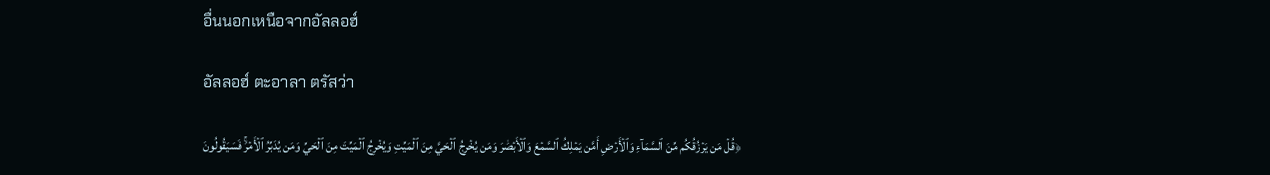อื่นนอกเหนือจากอัลลอฮ์

อัลลอฮ์ ตะอาลา ตรัสว่า

﴿قُلۡ مَن يَرۡزُقُكُم مِّنَ ٱلسَّمَآءِ وَٱلۡأَرۡضِ أَمَّن يَمۡلِكُ ٱلسَّمۡعَ وَٱلۡأَبۡصَٰرَ وَمَن يُخۡرِجُ ٱلۡحَيَّ مِنَ ٱلۡمَيِّتِ وَيُخۡرِجُ ٱلۡمَيِّتَ مِنَ ٱلۡحَيِّ وَمَن يُدَبِّرُ ٱلۡأَمۡرَۚ فَسَيَقُولُونَ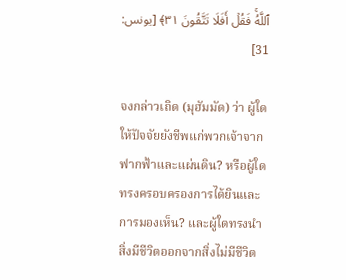ٱللَّهُۚ فَقُلۡ أَفَلَا تَتَّقُونَ ٣١﴾ [يونس: 31]

จงกล่าวเถิด (มุฮัมมัด) ว่า ผู้ใดให้ปัจจัยยังชีพแก่พวกเจ้าจากฟากฟ้าและแผ่นดิน? หรือผู้ใดทรงครอบครองการได้ยินและการมองเห็น? และผู้ใดทรงนำสิ่งมีชีวิตออกจากสิ่งไม่มีชีวิต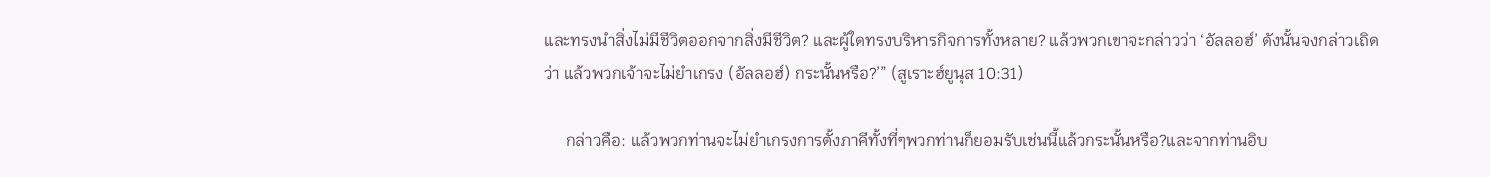และทรงนำสิ่งไม่มีชีวิตออกจากสิ่งมีชีวิต? และผู้ใดทรงบริหารกิจการทั้งหลาย? แล้วพวกเขาจะกล่าวว่า ‘อัลลอฮ์’ ดังนั้นจงกล่าวเถิดว่า แล้วพวกเจ้าจะไม่ยำเกรง (อัลลอฮ์) กระนั้นหรือ?’” (สูเราะฮ์ยูนุส 10:31)

     กล่าวคือ: แล้วพวกท่านจะไม่ยำเกรงการตั้งภาคีทั้งที่ๆพวกท่านก็ยอมรับเช่นนี้แล้วกระนั้นหรือ?และจากท่านอิบ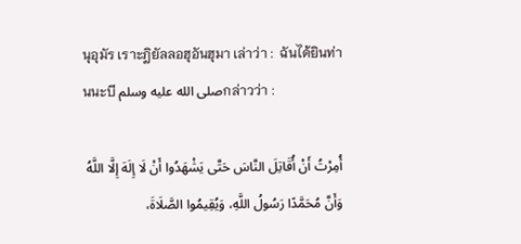นุอุมัร เราะฎิยัลลอฮุอันฮุมา เล่าว่า :  ฉันได้ยินท่านนะบี صلى الله عليه وسلمกล่าวว่า :

أُمِرْتُ أَنْ أُقَاتِلَ النَّاسَ حَتَّى يَشْهَدُوا أَنْ لَا إِلَهَ إِلَّا اللَّهُ وَأَنَّ مُحَمَّدًا رَسُولُ اللَّهِ، وَيُقِيمُوا الصَّلَاةَ،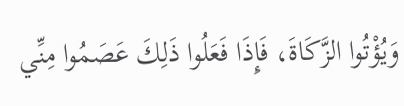وَيُؤْتُوا الزَّكَاةَ، فَإِذَا فَعَلُوا ذَلِكَ عَصَمُوا مِنِّي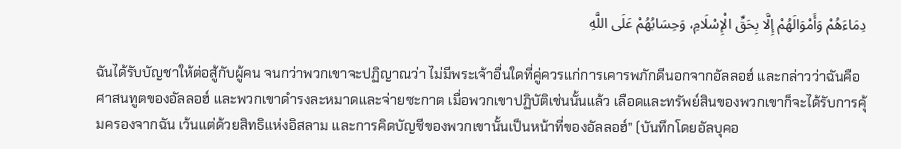دِمَاءَهُمْ وَأَمْوَالَهُمْ إِلَّا بِحَقِّ الْإِسْلَامِ، وَحِسَابُهُمْ عَلَى اللَّهِ

ฉันได้รับบัญชาให้ต่อสู้กับผู้คน จนกว่าพวกเขาจะปฏิญาณว่า ไม่มีพระเจ้าอื่นใดที่คู่ควรแก่การเคารพภักดีนอกจากอัลลอฮ์ และกล่าวว่าฉันคือศาสนทูตของอัลลอฮ์ และพวกเขาดำรงละหมาดและจ่ายซะกาต เมื่อพวกเขาปฏิบัติเช่นนั้นแล้ว เลือดและทรัพย์สินของพวกเขาก็จะได้รับการคุ้มครองจากฉัน เว้นแต่ด้วยสิทธิแห่งอิสลาม และการคิดบัญชีของพวกเขานั้นเป็นหน้าที่ของอัลลอฮ์” (บันทึกโดยอัลบุคอ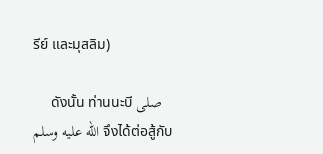รีย์ และมุสลิม)

     ดังนั้น ท่านนะบี صلى الله عليه وسلم จึงได้ต่อสู้กับ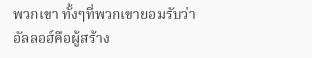พวกเขา ทั้งๆที่พวกเขายอมรับว่าอัลลอฮ์คือผู้สร้าง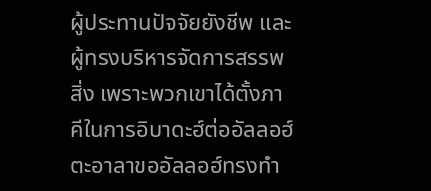ผู้ประทานปัจจัยยังชีพ และผู้ทรงบริหารจัดการสรรพสิ่ง เพราะพวกเขาได้ตั้งภาคีในการอิบาดะฮ์ต่ออัลลอฮ์ ตะอาลาขออัลลอฮ์ทรงทำ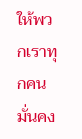ให้พวกเราทุกคนมั่นคง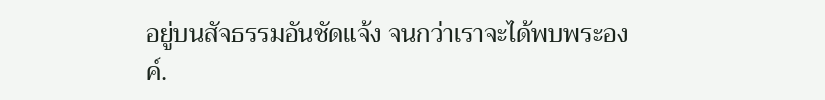อยู่บนสัจธรรมอันชัดแจ้ง จนกว่าเราจะได้พบพระองค์.